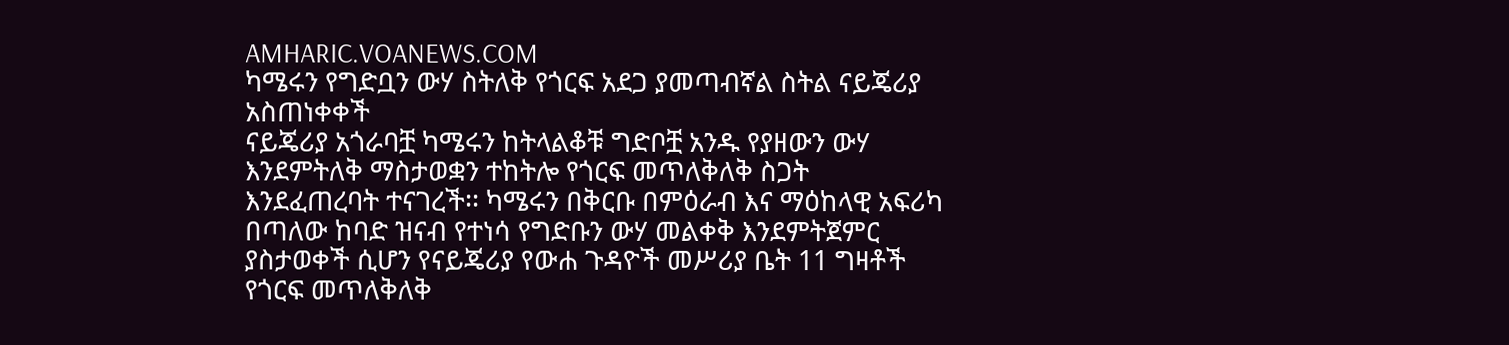AMHARIC.VOANEWS.COM
ካሜሩን የግድቧን ውሃ ስትለቅ የጎርፍ አደጋ ያመጣብኛል ስትል ናይጄሪያ አስጠነቀቀች
ናይጄሪያ አጎራባቿ ካሜሩን ከትላልቆቹ ግድቦቿ አንዱ የያዘውን ውሃ እንደምትለቅ ማስታወቋን ተከትሎ የጎርፍ መጥለቅለቅ ስጋት እንደፈጠረባት ተናገረች፡፡ ካሜሩን በቅርቡ በምዕራብ እና ማዕከላዊ አፍሪካ በጣለው ከባድ ዝናብ የተነሳ የግድቡን ውሃ መልቀቅ እንደምትጀምር ያስታወቀች ሲሆን የናይጄሪያ የውሐ ጉዳዮች መሥሪያ ቤት 11 ግዛቶች የጎርፍ መጥለቅለቅ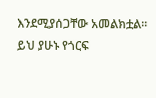እንደሚያሰጋቸው አመልክቷል፡፡ ይህ ያሁኑ የጎርፍ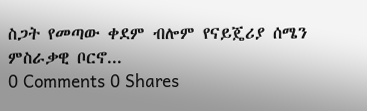ስጋት የመጣው ቀደም ብሎም የናይጄሪያ ሰሜን ምስራቃዊ ቦርኖ...
0 Comments 0 Shares